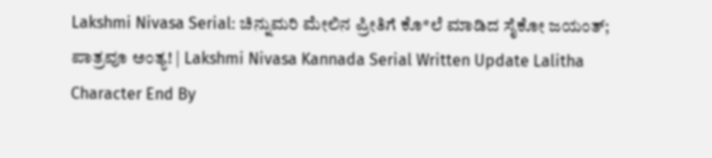Lakshmi Nivasa Serial: ಚಿನ್ನುಮರಿ ಮೇಲಿನ ಪ್ರೀತಿಗೆ ಕೊ*ಲೆ ಮಾಡಿದ ಸೈಕೋ ಜಯಂತ್; ಪಾತ್ರವೂ ಅಂತ್ಯ! | Lakshmi Nivasa Kannada Serial Written Update Lalitha Character End By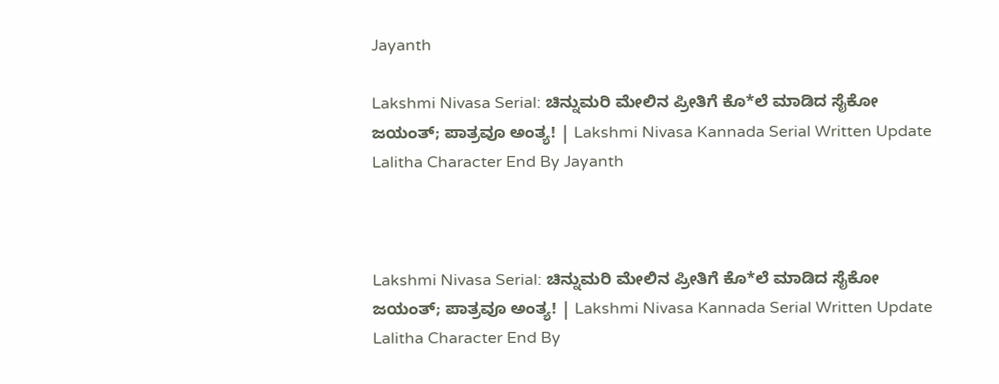Jayanth

Lakshmi Nivasa Serial: ಚಿನ್ನುಮರಿ ಮೇಲಿನ ಪ್ರೀತಿಗೆ ಕೊ*ಲೆ ಮಾಡಿದ ಸೈಕೋ ಜಯಂತ್; ಪಾತ್ರವೂ ಅಂತ್ಯ! | Lakshmi Nivasa Kannada Serial Written Update Lalitha Character End By Jayanth



Lakshmi Nivasa Serial: ಚಿನ್ನುಮರಿ ಮೇಲಿನ ಪ್ರೀತಿಗೆ ಕೊ*ಲೆ ಮಾಡಿದ ಸೈಕೋ ಜಯಂತ್; ಪಾತ್ರವೂ ಅಂತ್ಯ! | Lakshmi Nivasa Kannada Serial Written Update Lalitha Character End By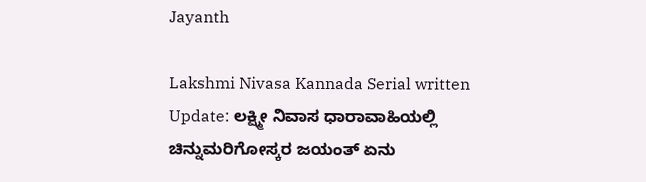Jayanth

Lakshmi Nivasa Kannada Serial written Update: ಲಕ್ಷ್ಮೀ ನಿವಾಸ ಧಾರಾವಾಹಿಯಲ್ಲಿ ಚಿನ್ನುಮರಿಗೋಸ್ಕರ ಜಯಂತ್‌ ಏನು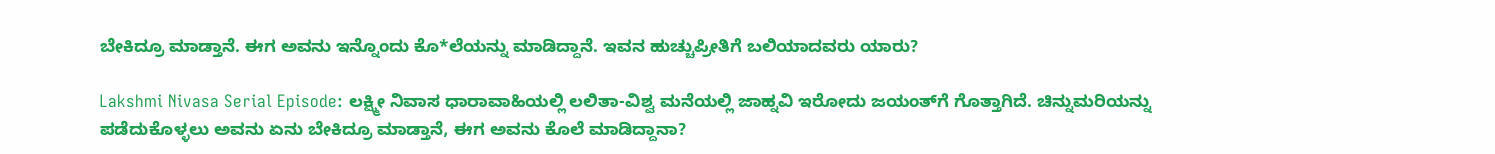ಬೇಕಿದ್ರೂ ಮಾಡ್ತಾನೆ. ಈಗ ಅವನು ಇನ್ನೊಂದು ಕೊ*ಲೆಯನ್ನು ಮಾಡಿದ್ದಾನೆ. ಇವನ ಹುಚ್ಚುಪ್ರೀತಿಗೆ ಬಲಿಯಾದವರು ಯಾರು?

Lakshmi Nivasa Serial Episode: ಲಕ್ಷ್ಮೀ ನಿವಾಸ ಧಾರಾವಾಹಿಯಲ್ಲಿ ಲಲಿತಾ-ವಿಶ್ವ ಮನೆಯಲ್ಲಿ ಜಾಹ್ನವಿ ಇರೋದು ಜಯಂತ್‌ಗೆ ಗೊತ್ತಾಗಿದೆ. ಚಿನ್ನುಮರಿಯನ್ನು ಪಡೆದುಕೊಳ್ಳಲು ಅವನು ಏನು ಬೇಕಿದ್ರೂ ಮಾಡ್ತಾನೆ, ಈಗ ಅವನು ಕೊಲೆ ಮಾಡಿದ್ದಾನಾ?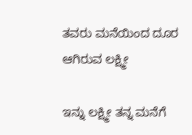ತವರು ಮನೆಯಿಂದ ದೂರ ಆಗಿರುವ ಲಕ್ಷ್ಮೀ

ಇನ್ನು ಲಕ್ಷ್ಮೀ ತನ್ನ ಮನೆಗೆ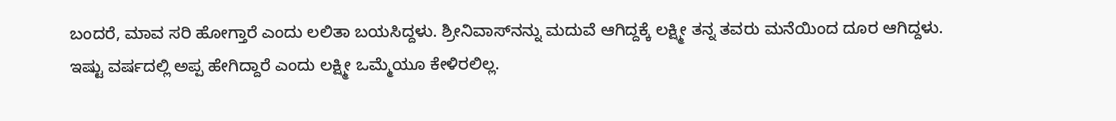ಬಂದರೆ, ಮಾವ ಸರಿ ಹೋಗ್ತಾರೆ ಎಂದು ಲಲಿತಾ ಬಯಸಿದ್ದಳು. ಶ್ರೀನಿವಾಸ್‌ನನ್ನು ಮದುವೆ ಆಗಿದ್ದಕ್ಕೆ ಲಕ್ಷ್ಮೀ ತನ್ನ ತವರು ಮನೆಯಿಂದ ದೂರ ಆಗಿದ್ದಳು. ಇಷ್ಟು ವರ್ಷದಲ್ಲಿ ಅಪ್ಪ ಹೇಗಿದ್ದಾರೆ ಎಂದು ಲಕ್ಷ್ಮೀ ಒಮ್ಮೆಯೂ ಕೇಳಿರಲಿಲ್ಲ.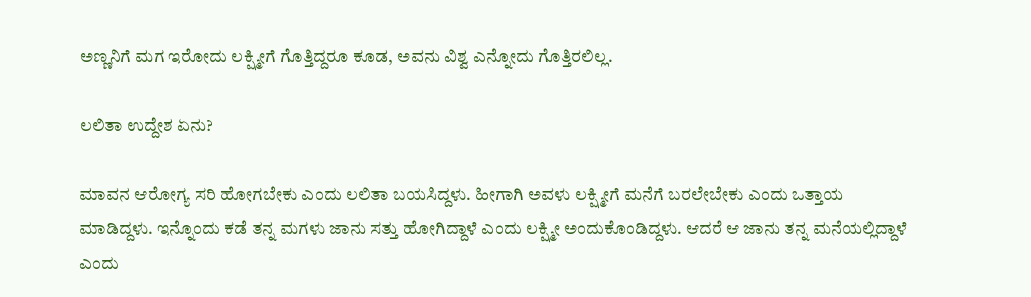ಅಣ್ಣನಿಗೆ ಮಗ ಇರೋದು ಲಕ್ಷ್ಮೀಗೆ ಗೊತ್ತಿದ್ದರೂ ಕೂಡ, ಅವನು ವಿಶ್ವ ಎನ್ನೋದು ಗೊತ್ತಿರಲಿಲ್ಲ.

ಲಲಿತಾ ಉದ್ದೇಶ ಏನು?

ಮಾವನ ಆರೋಗ್ಯ ಸರಿ ಹೋಗಬೇಕು ಎಂದು ಲಲಿತಾ ಬಯಸಿದ್ದಳು. ಹೀಗಾಗಿ ಅವಳು ಲಕ್ಷ್ಮೀಗೆ ಮನೆಗೆ ಬರಲೇಬೇಕು ಎಂದು ಒತ್ತಾಯ ಮಾಡಿದ್ದಳು. ಇನ್ನೊಂದು ಕಡೆ ತನ್ನ ಮಗಳು ಜಾನು ಸತ್ತು ಹೋಗಿದ್ದಾಳೆ ಎಂದು ಲಕ್ಷ್ಮೀ ಅಂದುಕೊಂಡಿದ್ದಳು. ಆದರೆ ಆ ಜಾನು ತನ್ನ ಮನೆಯಲ್ಲಿದ್ದಾಳೆ ಎಂದು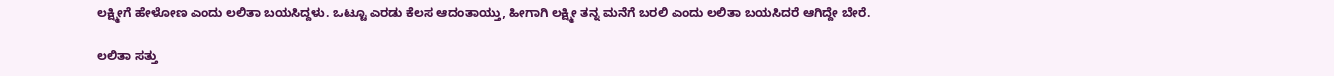ಲಕ್ಷ್ಮೀಗೆ ಹೇಳೋಣ ಎಂದು ಲಲಿತಾ ಬಯಸಿದ್ದಳು. ಒಟ್ಟೂ ಎರಡು ಕೆಲಸ ಆದಂತಾಯ್ತು, ಹೀಗಾಗಿ ಲಕ್ಷ್ಮೀ ತನ್ನ ಮನೆಗೆ ಬರಲಿ ಎಂದು ಲಲಿತಾ ಬಯಸಿದರೆ ಆಗಿದ್ದೇ ಬೇರೆ.

ಲಲಿತಾ ಸತ್ತು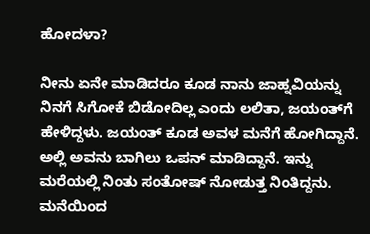ಹೋದಳಾ?

ನೀನು ಏನೇ ಮಾಡಿದರೂ ಕೂಡ ನಾನು ಜಾಹ್ನವಿಯನ್ನು ನಿನಗೆ ಸಿಗೋಕೆ ಬಿಡೋದಿಲ್ಲ ಎಂದು ಲಲಿತಾ, ಜಯಂತ್‌ಗೆ ಹೇಳಿದ್ದಳು. ಜಯಂತ್‌ ಕೂಡ ಅವಳ ಮನೆಗೆ ಹೋಗಿದ್ದಾನೆ. ಅಲ್ಲಿ ಅವನು ಬಾಗಿಲು ಒಪನ್‌ ಮಾಡಿದ್ದಾನೆ. ಇನ್ನು ಮರೆಯಲ್ಲಿ ನಿಂತು ಸಂತೋಷ್‌ ನೋಡುತ್ತ ನಿಂತಿದ್ದನು. ಮನೆಯಿಂದ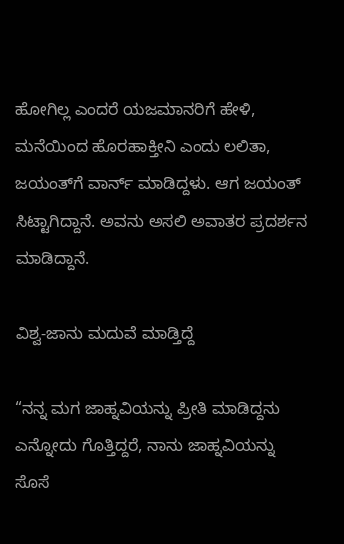ಹೋಗಿಲ್ಲ ಎಂದರೆ ಯಜಮಾನರಿಗೆ ಹೇಳಿ, ಮನೆಯಿಂದ ಹೊರಹಾಕ್ತೀನಿ ಎಂದು ಲಲಿತಾ, ಜಯಂತ್‌ಗೆ ವಾರ್ನ್‌ ಮಾಡಿದ್ದಳು. ಆಗ ಜಯಂತ್‌ ಸಿಟ್ಟಾಗಿದ್ದಾನೆ. ಅವನು ಅಸಲಿ ಅವಾತರ ಪ್ರದರ್ಶನ ಮಾಡಿದ್ದಾನೆ.

ವಿಶ್ವ-ಜಾನು ಮದುವೆ ಮಾಡ್ತಿದ್ದೆ

“ನನ್ನ ಮಗ ಜಾಹ್ನವಿಯನ್ನು ಪ್ರೀತಿ ಮಾಡಿದ್ದನು ಎನ್ನೋದು ಗೊತ್ತಿದ್ದರೆ, ನಾನು ಜಾಹ್ನವಿಯನ್ನು ಸೊಸೆ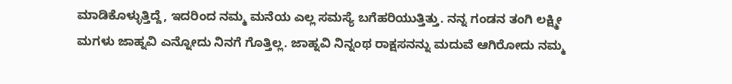ಮಾಡಿಕೊಳ್ಳುತ್ತಿದ್ದೆ, ಇದರಿಂದ ನಮ್ಮ ಮನೆಯ ಎಲ್ಲ ಸಮಸ್ಯೆ ಬಗೆಹರಿಯುತ್ತಿತ್ತು. ನನ್ನ ಗಂಡನ ತಂಗಿ ಲಕ್ಷ್ಮೀ ಮಗಳು ಜಾಹ್ನವಿ ಎನ್ನೋದು ನಿನಗೆ ಗೊತ್ತಿಲ್ಲ. ಜಾಹ್ನವಿ ನಿನ್ನಂಥ ರಾಕ್ಷಸನನ್ನು ಮದುವೆ ಆಗಿರೋದು ನಮ್ಮ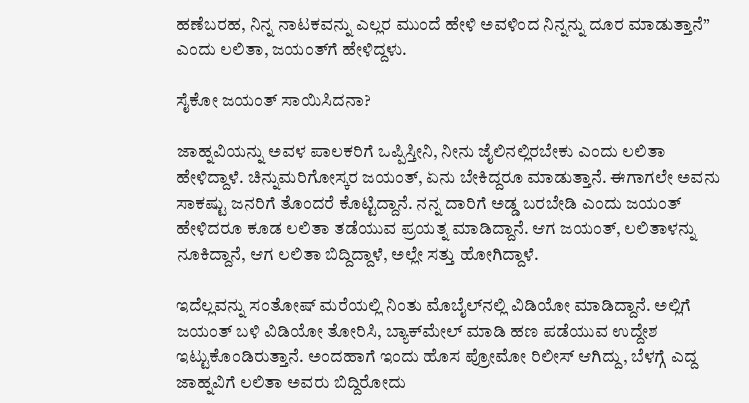ಹಣೆಬರಹ, ನಿನ್ನ ನಾಟಕವನ್ನು ಎಲ್ಲರ ಮುಂದೆ ಹೇಳಿ ಅವಳಿಂದ ನಿನ್ನನ್ನು ದೂರ ಮಾಡುತ್ತಾನೆ” ಎಂದು ಲಲಿತಾ, ಜಯಂತ್‌ಗೆ ಹೇಳಿದ್ದಳು.

ಸೈಕೋ ಜಯಂತ್‌ ಸಾಯಿಸಿದನಾ?

ಜಾಹ್ನವಿಯನ್ನು ಅವಳ ಪಾಲಕರಿಗೆ ಒಪ್ಪಿಸ್ತೀನಿ, ನೀನು ಜೈಲಿನಲ್ಲಿರಬೇಕು ಎಂದು ಲಲಿತಾ ಹೇಳಿದ್ದಾಳೆ. ಚಿನ್ನುಮರಿಗೋಸ್ಕರ ಜಯಂತ್‌, ಏನು ಬೇಕಿದ್ದರೂ ಮಾಡುತ್ತಾನೆ. ಈಗಾಗಲೇ ಅವನು ಸಾಕಷ್ಟು ಜನರಿಗೆ ತೊಂದರೆ ಕೊಟ್ಟಿದ್ದಾನೆ. ನನ್ನ ದಾರಿಗೆ ಅಡ್ಡ ಬರಬೇಡಿ ಎಂದು ಜಯಂತ್‌ ಹೇಳಿದರೂ ಕೂಡ ಲಲಿತಾ ತಡೆಯುವ ಪ್ರಯತ್ನ ಮಾಡಿದ್ದಾನೆ. ಆಗ ಜಯಂತ್‌, ಲಲಿತಾಳನ್ನು ನೂಕಿದ್ದಾನೆ, ಆಗ ಲಲಿತಾ ಬಿದ್ದಿದ್ದಾಳೆ, ಅಲ್ಲೇ ಸತ್ತು ಹೋಗಿದ್ದಾಳೆ.

ಇದೆಲ್ಲವನ್ನು ಸಂತೋಷ್‌ ಮರೆಯಲ್ಲಿ ನಿಂತು ಮೊಬೈಲ್‌ನಲ್ಲಿ ವಿಡಿಯೋ ಮಾಡಿದ್ದಾನೆ. ಅಲ್ಲಿಗೆ ಜಯಂತ್‌ ಬಳಿ ವಿಡಿಯೋ ತೋರಿಸಿ, ಬ್ಯಾಕ್‌ಮೇಲ್‌ ಮಾಡಿ ಹಣ ಪಡೆಯುವ ಉದ್ದೇಶ ಇಟ್ಟುಕೊಂಡಿರುತ್ತಾನೆ. ಅಂದಹಾಗೆ ಇಂದು ಹೊಸ ಪ್ರೋಮೋ ರಿಲೀಸ್‌ ಆಗಿದ್ದು, ಬೆಳಗ್ಗೆ ಎದ್ದ ಜಾಹ್ನವಿಗೆ ಲಲಿತಾ ಅವರು ಬಿದ್ದಿರೋದು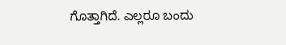ಗೊತ್ತಾಗಿದೆ. ಎಲ್ಲರೂ ಬಂದು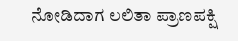ನೋಡಿದಾಗ ಲಲಿತಾ ಪ್ರಾಣಪಕ್ಷಿ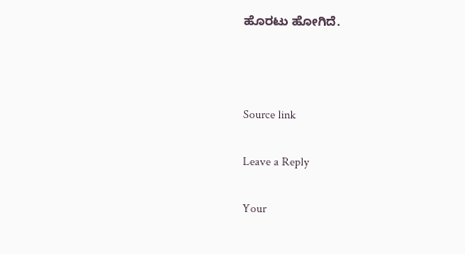ಹೊರಟು ಹೋಗಿದೆ.



Source link

Leave a Reply

Your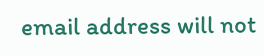email address will not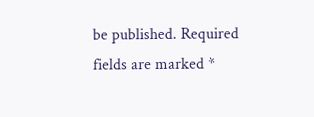be published. Required fields are marked *